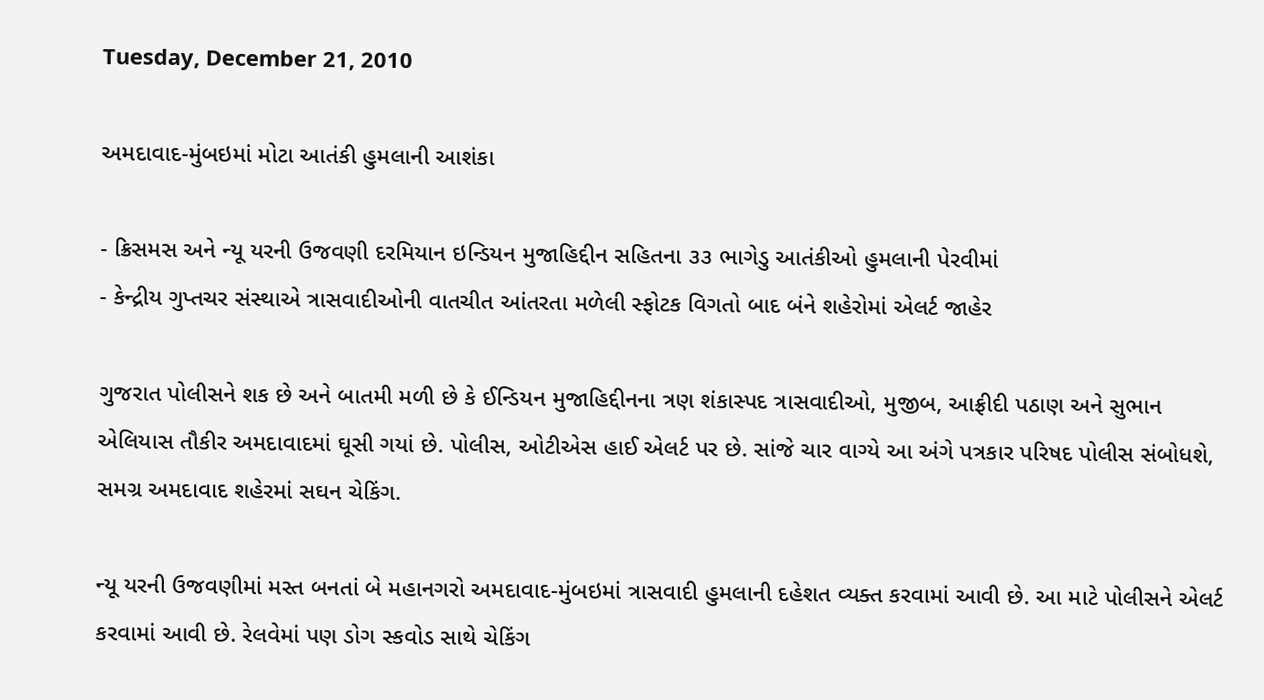Tuesday, December 21, 2010

અમદાવાદ-મુંબઇમાં મોટા આતંકી હુમલાની આશંકા

- ક્રિસમસ અને ન્યૂ યરની ઉજવણી દરમિયાન ઇન્ડિયન મુજાહિદ્દીન સહિતના ૩૩ ભાગેડુ આતંકીઓ હુમલાની પેરવીમાં
- કેન્દ્રીય ગુપ્તચર સંસ્થાએ ત્રાસવાદીઓની વાતચીત આંતરતા મળેલી સ્ફોટક વિગતો બાદ બંને શહેરોમાં એલર્ટ જાહેર

ગુજરાત પોલીસને શક છે અને બાતમી મળી છે કે ઈન્ડિયન મુજાહિદ્દીનના ત્રણ શંકાસ્પદ ત્રાસવાદીઓ, મુજીબ, આફ્રીદી પઠાણ અને સુભાન એલિયાસ તૌકીર અમદાવાદમાં ઘૂસી ગયાં છે. પોલીસ, ઓટીએસ હાઈ એલર્ટ પર છે. સાંજે ચાર વાગ્યે આ અંગે પત્રકાર પરિષદ પોલીસ સંબોધશે, સમગ્ર અમદાવાદ શહેરમાં સઘન ચેકિંગ.

ન્યૂ યરની ઉજવણીમાં મસ્ત બનતાં બે મહાનગરો અમદાવાદ-મુંબઇમાં ત્રાસવાદી હુમલાની દહેશત વ્યક્ત કરવામાં આવી છે. આ માટે પોલીસને એલર્ટ કરવામાં આવી છે. રેલવેમાં પણ ડોગ સ્કવોડ સાથે ચેકિંગ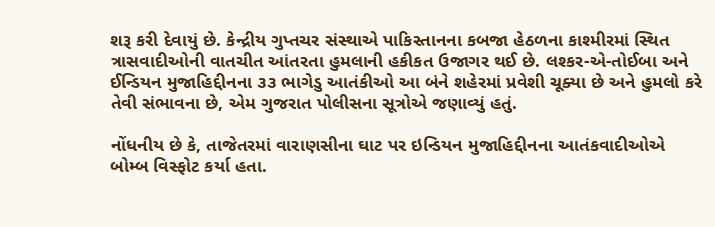શરૂ કરી દેવાયું છે. કેન્દ્રીય ગુપ્તચર સંસ્થાએ પાકિસ્તાનના કબજા હેઠળના કાશ્મીરમાં સ્થિત ત્રાસવાદીઓની વાતચીત આંતરતા હુમલાની હકીકત ઉજાગર થઈ છે. લશ્કર-એ-તોઈબા અને ઈન્ડિયન મુજાહિદ્દીનના ૩૩ ભાગેડુ આતંકીઓ આ બંને શહેરમાં પ્રવેશી ચૂક્યા છે અને હુમલો કરે તેવી સંભાવના છે, એમ ગુજરાત પોલીસના સૂત્રોએ જણાવ્યું હતું.

નોંધનીય છે કે, તાજેતરમાં વારાણસીના ઘાટ પર ઇન્ડિયન મુજાહિદ્દીનના આતંકવાદીઓએ બોમ્બ વિસ્ફોટ કર્યા હતા.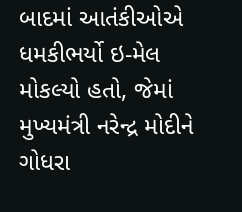બાદમાં આતંકીઓએ ધમકીભર્યો ઇ-મેલ મોકલ્યો હતો, જેમાં મુખ્યમંત્રી નરેન્દ્ર મોદીને ગોધરા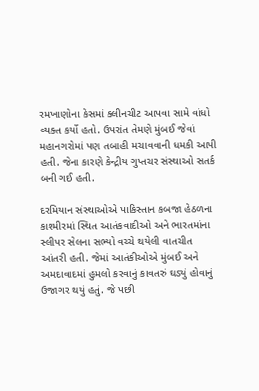રમખાણોના કેસમાં ક્લીનચીટ આપવા સામે વાંધો વ્યક્ત કર્યો હતો. ઉપરાંત તેમણે મુંબઈ જેવાં મહાનગરોમાં પણ તબાહી મચાવવાની ધમકી આપી હતી. જેના કારણે કેન્દ્રીય ગુપ્તચર સંસ્થાઓ સતર્ક બની ગઈ હતી.

દરમિયાન સંસ્થાઓએ પાકિસ્તાન કબજા હેઠળના કાશ્મીરમાં સ્થિત આતંકવાદીઓ અને ભારતમાંના સ્લીપર સેલના સભ્યો વચ્ચે થયેલી વાતચીત આંતરી હતી. જેમાં આતંકીઓએ મુંબઈ અને અમદાવાદમાં હુમલો કરવાનું કાવતરું ઘડ્યું હોવાનું ઉજાગર થયું હતું. જે પછી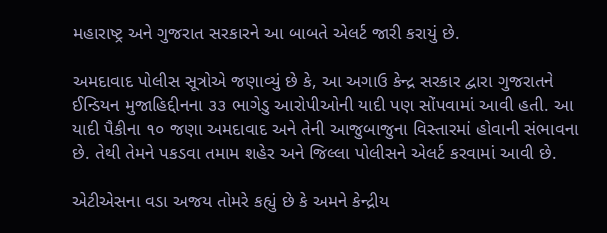મહારાષ્ટ્ર અને ગુજરાત સરકારને આ બાબતે એલર્ટ જારી કરાયું છે.

અમદાવાદ પોલીસ સૂત્રોએ જણાવ્યું છે કે, આ અગાઉ કેન્દ્ર સરકાર દ્વારા ગુજરાતને ઈન્ડિયન મુજાહિદ્દીનના ૩૩ ભાગેડુ આરોપીઓની યાદી પણ સોંપવામાં આવી હતી. આ યાદી પૈકીના ૧૦ જણા અમદાવાદ અને તેની આજુબાજુના વિસ્તારમાં હોવાની સંભાવના છે. તેથી તેમને પકડવા તમામ શહેર અને જિલ્લા પોલીસને એલર્ટ કરવામાં આવી છે.

એટીએસના વડા અજય તોમરે કહ્યું છે કે અમને કેન્દ્રીય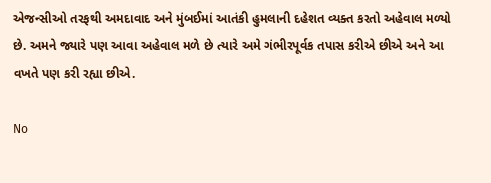એજન્સીઓ તરફથી અમદાવાદ અને મુંબઈમાં આતંકી હુમલાની દહેશત વ્યક્ત કરતો અહેવાલ મળ્યો છે. અમને જ્યારે પણ આવા અહેવાલ મળે છે ત્યારે અમે ગંભીરપૂર્વક તપાસ કરીએ છીએ અને આ વખતે પણ કરી રહ્યા છીએ.

No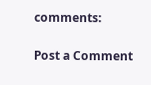comments:

Post a Comment